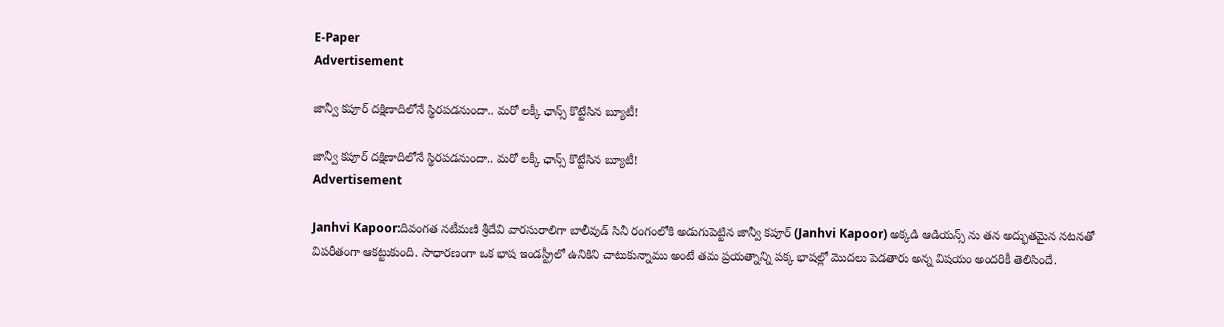E-Paper
Advertisement

జాన్వీ కపూర్ దక్షిణాదిలోనే స్థిరపడనుందా.. మరో లక్కీ ఛాన్స్ కొట్టేసిన బ్యూటీ!

జాన్వీ కపూర్ దక్షిణాదిలోనే స్థిరపడనుందా.. మరో లక్కీ ఛాన్స్ కొట్టేసిన బ్యూటీ!
Advertisement

Janhvi Kapoor:దివంగత నటీమణి శ్రీదేవి వారసురాలిగా బాలీవుడ్ సినీ రంగంలోకి అడుగుపెట్టిన జాన్వీ కపూర్ (Janhvi Kapoor) అక్కడి ఆడియన్స్ ను తన అద్భుతమైన నటనతో విపరీతంగా ఆకట్టుకుంది. సాధారణంగా ఒక భాష ఇండస్ట్రీలో ఉనికిని చాటుకున్నాము అంటే తమ ప్రయత్నాన్ని పక్క భాషల్లో మొదలు పెడతారు అన్న విషయం అందరికీ తెలిసిందే.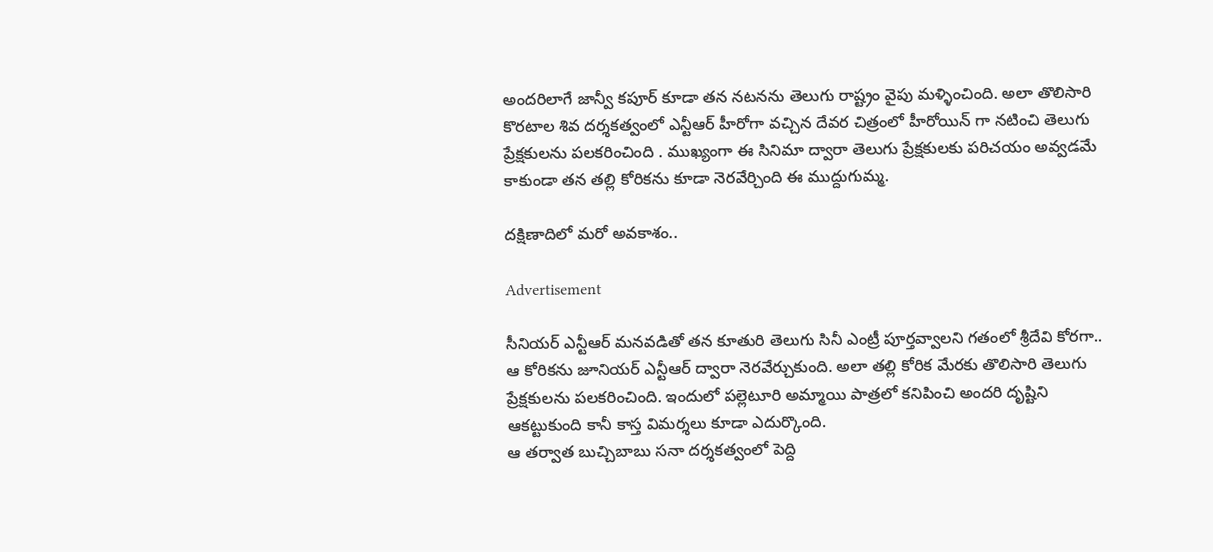అందరిలాగే జాన్వీ కపూర్ కూడా తన నటనను తెలుగు రాష్ట్రం వైపు మళ్ళించింది. అలా తొలిసారి కొరటాల శివ దర్శకత్వంలో ఎన్టీఆర్ హీరోగా వచ్చిన దేవర చిత్రంలో హీరోయిన్ గా నటించి తెలుగు ప్రేక్షకులను పలకరించింది . ముఖ్యంగా ఈ సినిమా ద్వారా తెలుగు ప్రేక్షకులకు పరిచయం అవ్వడమే కాకుండా తన తల్లి కోరికను కూడా నెరవేర్చింది ఈ ముద్దుగుమ్మ.

దక్షిణాదిలో మరో అవకాశం..

Advertisement

సీనియర్ ఎన్టీఆర్ మనవడితో తన కూతురి తెలుగు సినీ ఎంట్రీ పూర్తవ్వాలని గతంలో శ్రీదేవి కోరగా.. ఆ కోరికను జూనియర్ ఎన్టీఆర్ ద్వారా నెరవేర్చుకుంది. అలా తల్లి కోరిక మేరకు తొలిసారి తెలుగు ప్రేక్షకులను పలకరించింది. ఇందులో పల్లెటూరి అమ్మాయి పాత్రలో కనిపించి అందరి దృష్టిని ఆకట్టుకుంది కానీ కాస్త విమర్శలు కూడా ఎదుర్కొంది.
ఆ తర్వాత బుచ్చిబాబు సనా దర్శకత్వంలో పెద్ది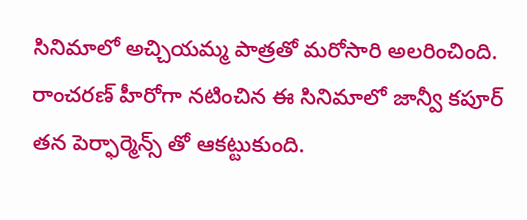సినిమాలో అచ్చియమ్మ పాత్రతో మరోసారి అలరించింది. రాంచరణ్ హీరోగా నటించిన ఈ సినిమాలో జాన్వీ కపూర్ తన పెర్ఫార్మెన్స్ తో ఆకట్టుకుంది.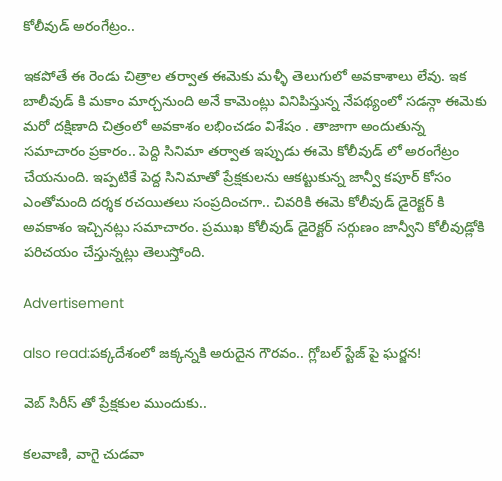కోలీవుడ్ అరంగేట్రం..

ఇకపోతే ఈ రెండు చిత్రాల తర్వాత ఈమెకు మళ్ళీ తెలుగులో అవకాశాలు లేవు. ఇక బాలీవుడ్ కి మకాం మార్చనుంది అనే కామెంట్లు వినిపిస్తున్న నేపథ్యంలో సడన్గా ఈమెకు మరో దక్షిణాది చిత్రంలో అవకాశం లభించడం విశేషం . తాజాగా అందుతున్న సమాచారం ప్రకారం.. పెద్ది సినిమా తర్వాత ఇప్పుడు ఈమె కోలీవుడ్ లో అరంగేట్రం చేయనుంది. ఇప్పటికే పెద్ద సినిమాతో ప్రేక్షకులను ఆకట్టుకున్న జాన్వీ కపూర్ కోసం ఎంతోమంది దర్శక రచయితలు సంప్రదించగా.. చివరికి ఈమె కోలీవుడ్ డైరెక్టర్ కి అవకాశం ఇచ్చినట్లు సమాచారం. ప్రముఖ కోలీవుడ్ డైరెక్టర్ సర్గుణం జాన్వీని కోలీవుడ్లోకి పరిచయం చేస్తున్నట్లు తెలుస్తోంది.

Advertisement

also read:పక్కదేశంలో జక్కన్నకి అరుదైన గౌరవం.. గ్లోబల్ స్టేజ్ పై ఘర్జన!

వెబ్ సిరీస్ తో ప్రేక్షకుల ముందుకు..

కలవాణి, వాగై చుడవా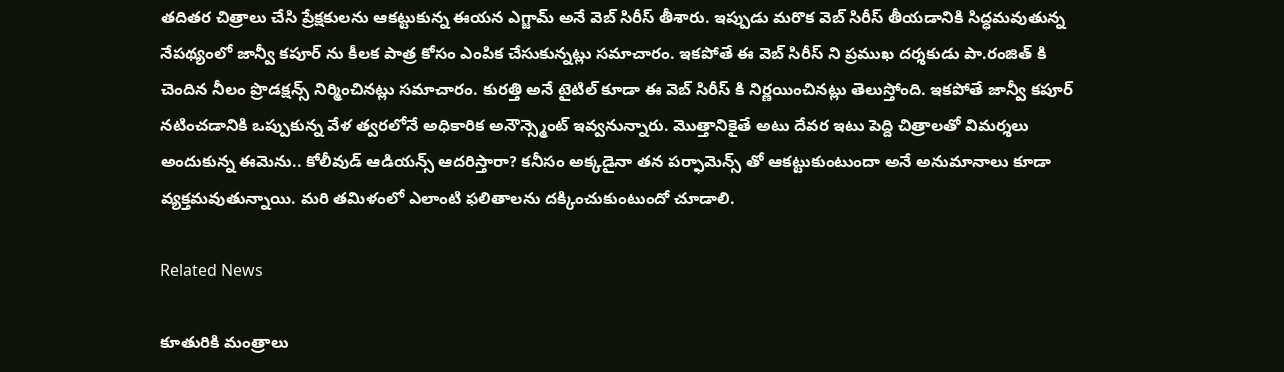తదితర చిత్రాలు చేసి ప్రేక్షకులను ఆకట్టుకున్న ఈయన ఎగ్జామ్ అనే వెబ్ సిరీస్ తీశారు. ఇప్పుడు మరొక వెబ్ సిరీస్ తీయడానికి సిద్ధమవుతున్న నేపథ్యంలో జాన్వీ కపూర్ ను కీలక పాత్ర కోసం ఎంపిక చేసుకున్నట్లు సమాచారం. ఇకపోతే ఈ వెబ్ సిరీస్ ని ప్రముఖ దర్శకుడు పా.రంజిత్ కి చెందిన నీలం ప్రొడక్షన్స్ నిర్మించినట్లు సమాచారం. కురత్తి అనే టైటిల్ కూడా ఈ వెబ్ సిరీస్ కి నిర్ణయించినట్లు తెలుస్తోంది. ఇకపోతే జాన్వీ కపూర్ నటించడానికి ఒప్పుకున్న వేళ త్వరలోనే అధికారిక అనౌన్స్మెంట్ ఇవ్వనున్నారు. మొత్తానికైతే అటు దేవర ఇటు పెద్ది చిత్రాలతో విమర్శలు అందుకున్న ఈమెను.. కోలీవుడ్ ఆడియన్స్ ఆదరిస్తారా? కనీసం అక్కడైనా తన పర్ఫామెన్స్ తో ఆకట్టుకుంటుందా అనే అనుమానాలు కూడా వ్యక్తమవుతున్నాయి. మరి తమిళంలో ఎలాంటి ఫలితాలను దక్కించుకుంటుందో చూడాలి.

Related News

కూతురికి మంత్రాలు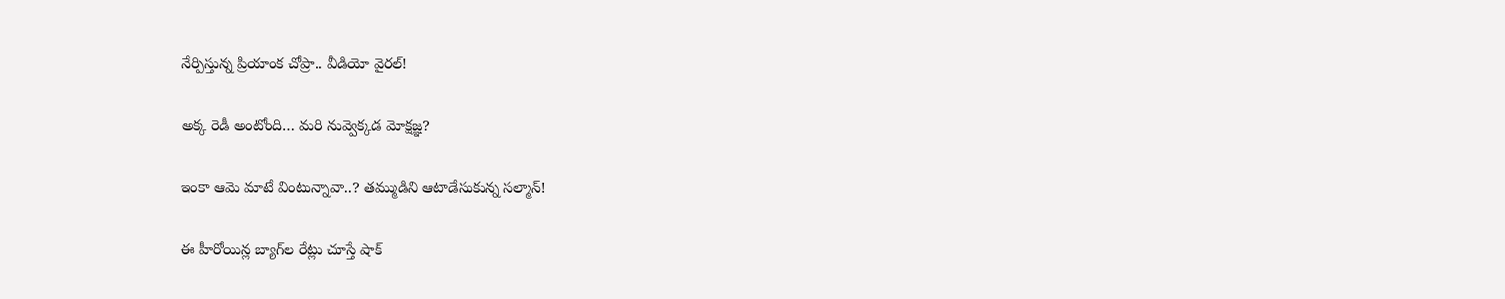నేర్పిస్తున్న ప్రియాంక చోప్రా.. వీడియో వైరల్!

అక్క రెడీ అంటోంది… మరి నువ్వెక్కడ మోక్షజ్ఞ?

ఇంకా ఆమె మాటే వింటున్నావా..? తమ్ముడిని ఆటాడేసుకున్న సల్మాన్!

ఈ హీరోయిన్ల బ్యాగ్‌ల రేట్లు చూస్తే షాక్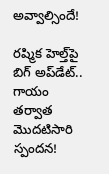అవ్వాల్సిందే!

రష్మిక హెల్త్‌పై బిగ్ అప్‌డేట్.. గాయం తర్వాత మొదటిసారి స్పందన!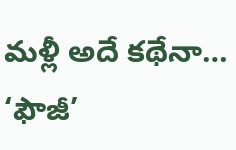మళ్లీ అదే కథేనా… ‘ఫౌజీ’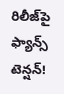రిలీజ్‌పై ఫ్యాన్స్ టెన్షన్!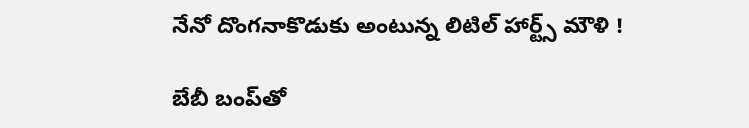నేనో దొంగనాకొడుకు అంటున్న లిటిల్ హార్ట్స్ మౌళి !

బేబీ బంప్‌తో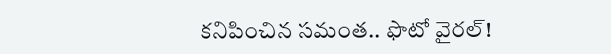కనిపించిన సమంత.. ఫొటో వైరల్!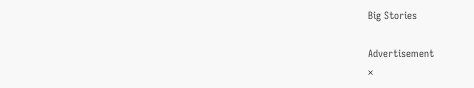Big Stories

Advertisement
×